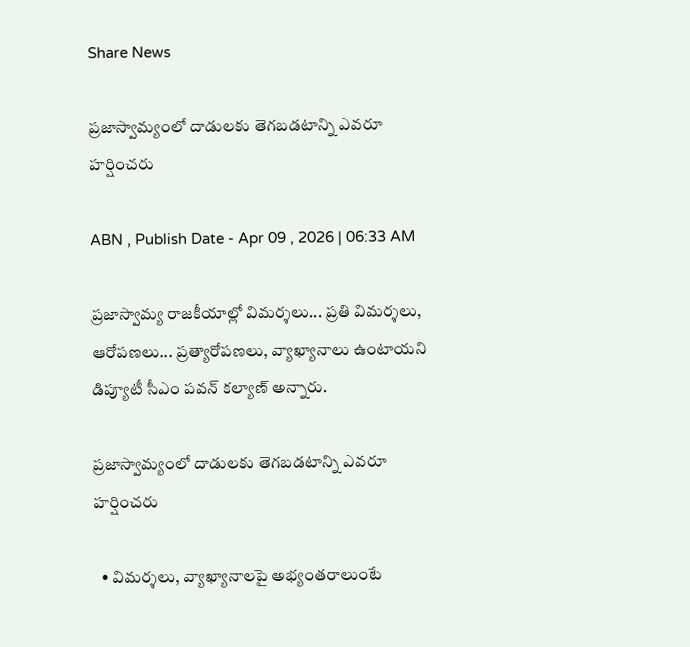Share News

ప్రజాస్వామ్యంలో దాడులకు తెగబడటాన్ని ఎవరూ హర్షించరు

ABN , Publish Date - Apr 09 , 2026 | 06:33 AM

ప్రజాస్వామ్య రాజకీయాల్లో విమర్శలు... ప్రతి విమర్శలు, ఆరోపణలు... ప్రత్యారోపణలు, వ్యాఖ్యానాలు ఉంటాయని డిప్యూటీ సీఎం పవన్‌ కల్యాణ్‌ అన్నారు.

ప్రజాస్వామ్యంలో దాడులకు తెగబడటాన్ని ఎవరూ హర్షించరు

  • విమర్శలు, వ్యాఖ్యానాలపై అభ్యంతరాలుంటే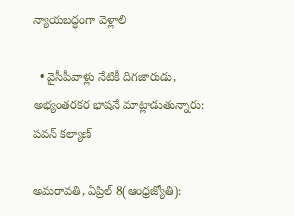న్యాయబద్ధంగా వెళ్లాలి

  • వైసీపీవాళ్లు నేటికీ దిగజారుడు, అభ్యంతరకర భాషనే మాట్లాడుతున్నారు: పవన్‌ కల్యాణ్‌

అమరావతి, ఏప్రిల్‌ 8(ఆంధ్రజ్యోతి):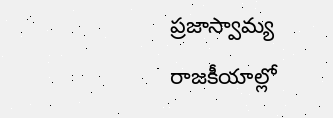ప్రజాస్వామ్య రాజకీయాల్లో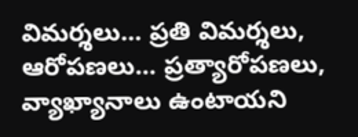విమర్శలు... ప్రతి విమర్శలు, ఆరోపణలు... ప్రత్యారోపణలు, వ్యాఖ్యానాలు ఉంటాయని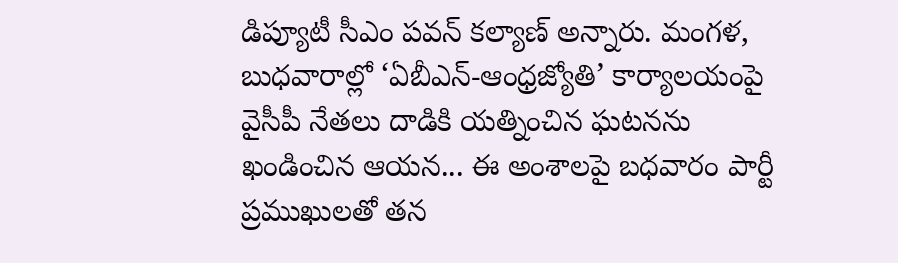డిప్యూటీ సీఎం పవన్‌ కల్యాణ్‌ అన్నారు. మంగళ, బుధవారాల్లో ‘ఏబీఎన్‌-ఆంధ్రజ్యోతి’ కార్యాలయంపై వైసీపీ నేతలు దాడికి యత్నించిన ఘటనను ఖండించిన ఆయన... ఈ అంశాలపై బధవారం పార్టీ ప్రముఖులతో తన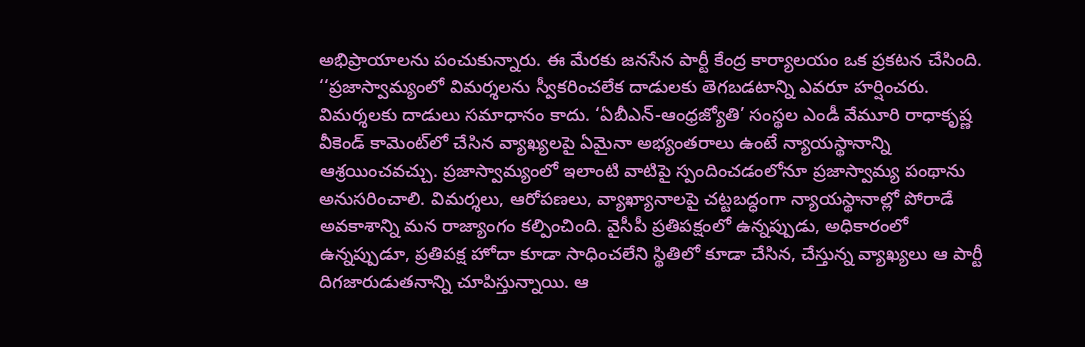అభిప్రాయాలను పంచుకున్నారు. ఈ మేరకు జనసేన పార్టీ కేంద్ర కార్యాలయం ఒక ప్రకటన చేసింది. ‘‘ప్రజాస్వామ్యంలో విమర్శలను స్వీకరించలేక దాడులకు తెగబడటాన్ని ఎవరూ హర్షించరు. విమర్శలకు దాడులు సమాధానం కాదు. ‘ఏబీఎన్‌-ఆంధ్రజ్యోతి’ సంస్థల ఎండీ వేమూరి రాధాకృష్ణ వీకెండ్‌ కామెంట్‌లో చేసిన వ్యాఖ్యలపై ఏమైనా అభ్యంతరాలు ఉంటే న్యాయస్థానాన్ని ఆశ్రయించవచ్చు. ప్రజాస్వామ్యంలో ఇలాంటి వాటిపై స్పందించడంలోనూ ప్రజాస్వామ్య పంథాను అనుసరించాలి. విమర్శలు, ఆరోపణలు, వ్యాఖ్యానాలపై చట్టబద్ధంగా న్యాయస్థానాల్లో పోరాడే అవకాశాన్ని మన రాజ్యాంగం కల్పించింది. వైసీపీ ప్రతిపక్షంలో ఉన్నప్పుడు, అధికారంలో ఉన్నప్పుడూ, ప్రతిపక్ష హోదా కూడా సాధించలేని స్థితిలో కూడా చేసిన, చేస్తున్న వ్యాఖ్యలు ఆ పార్టీ దిగజారుడుతనాన్ని చూపిస్తున్నాయి. ఆ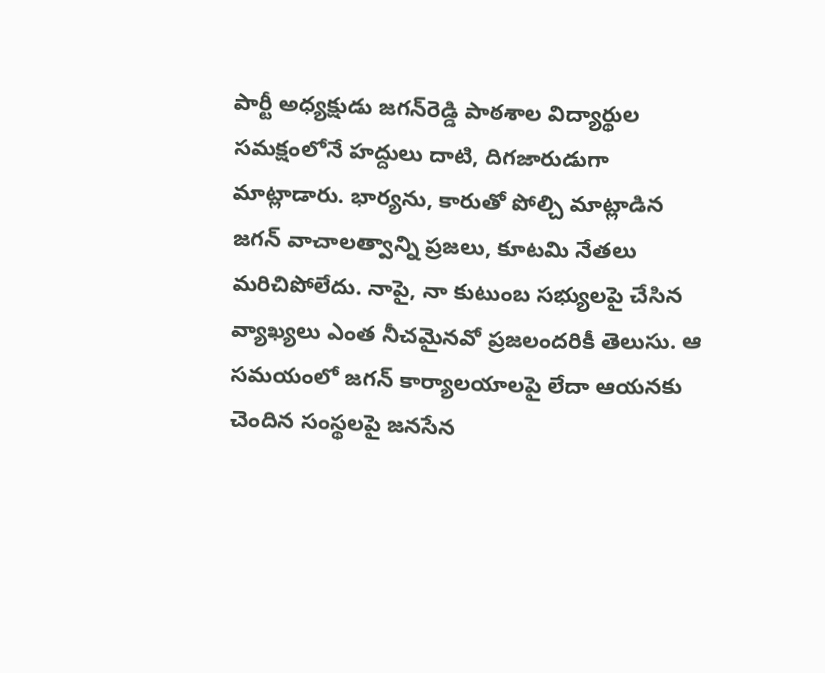పార్టీ అధ్యక్షుడు జగన్‌రెడ్డి పాఠశాల విద్యార్థుల సమక్షంలోనే హద్దులు దాటి, దిగజారుడుగా మాట్లాడారు. భార్యను, కారుతో పోల్చి మాట్లాడిన జగన్‌ వాచాలత్వాన్ని ప్రజలు, కూటమి నేతలు మరిచిపోలేదు. నాపై, నా కుటుంబ సభ్యులపై చేసిన వ్యాఖ్యలు ఎంత నీచమైనవో ప్రజలందరికీ తెలుసు. ఆ సమయంలో జగన్‌ కార్యాలయాలపై లేదా ఆయనకు చెందిన సంస్థలపై జనసేన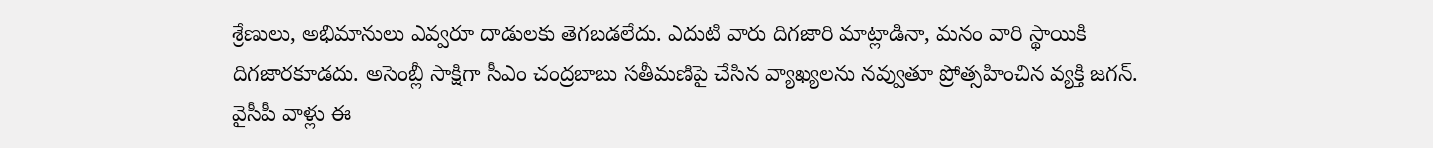శ్రేణులు, అభిమానులు ఎవ్వరూ దాడులకు తెగబడలేదు. ఎదుటి వారు దిగజారి మాట్లాడినా, మనం వారి స్థాయికి దిగజారకూడదు. అసెంబ్లీ సాక్షిగా సీఎం చంద్రబాబు సతీమణిపై చేసిన వ్యాఖ్యలను నవ్వుతూ ప్రోత్సహించిన వ్యక్తి జగన్‌. వైసీపీ వాళ్లు ఈ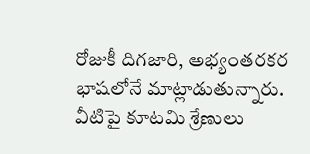రోజుకీ దిగజారి, అభ్యంతరకర భాషలోనే మాట్లాడుతున్నారు. వీటిపై కూటమి శ్రేణులు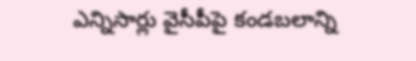ఎన్నిసార్లు వైసీపీపై కండబలాన్ని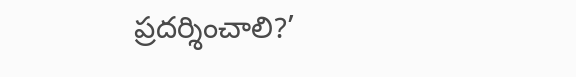ప్రదర్శించాలి?’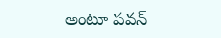అంటూ పవన్‌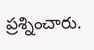ప్రశ్నించారు.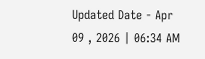Updated Date - Apr 09 , 2026 | 06:34 AM